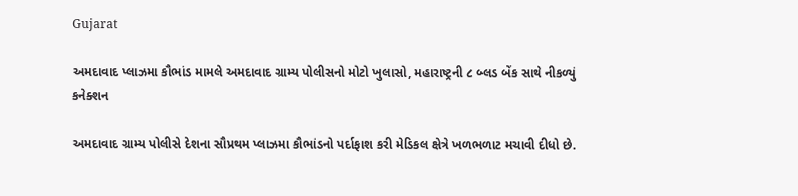Gujarat

અમદાવાદ પ્લાઝમા કૌભાંડ મામલે અમદાવાદ ગ્રામ્ય પોલીસનો મોટો ખુલાસો, મહારાષ્ટ્રની ૮ બ્લડ બેંક સાથે નીકળ્યું કનેક્શન

અમદાવાદ ગ્રામ્ય પોલીસે દેશના સૌપ્રથમ પ્લાઝમા કૌભાંડનો પર્દાફાશ કરી મેડિકલ ક્ષેત્રે ખળભળાટ મચાવી દીધો છે.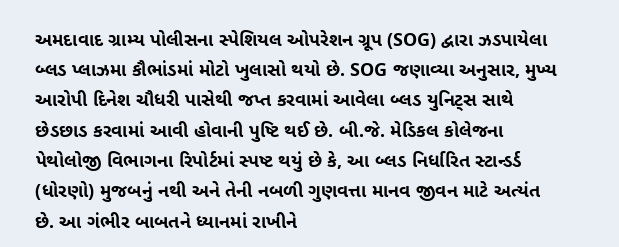અમદાવાદ ગ્રામ્ય પોલીસના સ્પેશિયલ ઓપરેશન ગ્રૂપ (SOG) દ્વારા ઝડપાયેલા બ્લડ પ્લાઝમા કૌભાંડમાં મોટો ખુલાસો થયો છે. SOG જણાવ્યા અનુસાર, મુખ્ય આરોપી દિનેશ ચૌધરી પાસેથી જપ્ત કરવામાં આવેલા બ્લડ યુનિટ્સ સાથે છેડછાડ કરવામાં આવી હોવાની પુષ્ટિ થઈ છે. બી.જે. મેડિકલ કોલેજના પેથોલોજી વિભાગના રિપોર્ટમાં સ્પષ્ટ થયું છે કે, આ બ્લડ નિર્ધારિત સ્ટાન્ડર્ડ (ધોરણો) મુજબનું નથી અને તેની નબળી ગુણવત્તા માનવ જીવન માટે અત્યંત છે. આ ગંભીર બાબતને ધ્યાનમાં રાખીને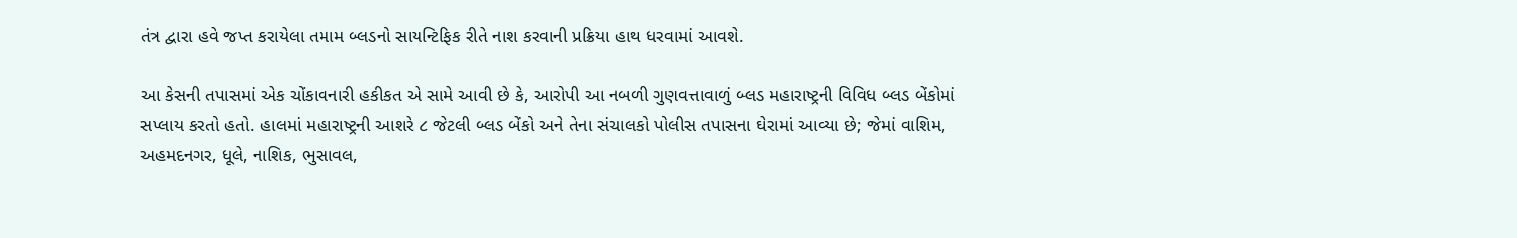તંત્ર દ્વારા હવે જપ્ત કરાયેલા તમામ બ્લડનો સાયન્ટિફિક રીતે નાશ કરવાની પ્રક્રિયા હાથ ધરવામાં આવશે.

આ કેસની તપાસમાં એક ચોંકાવનારી હકીકત એ સામે આવી છે કે, આરોપી આ નબળી ગુણવત્તાવાળું બ્લડ મહારાષ્ટ્રની વિવિધ બ્લડ બેંકોમાં સપ્લાય કરતો હતો. હાલમાં મહારાષ્ટ્રની આશરે ૮ જેટલી બ્લડ બેંકો અને તેના સંચાલકો પોલીસ તપાસના ઘેરામાં આવ્યા છે; જેમાં વાશિમ, અહમદનગર, ધૂલે, નાશિક, ભુસાવલ,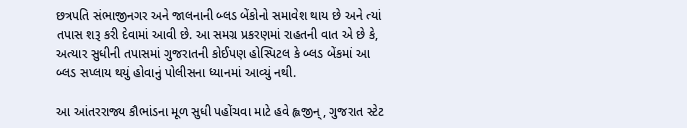છત્રપતિ સંભાજીનગર અને જાલનાની બ્લડ બેંકોનો સમાવેશ થાય છે અને ત્યાં તપાસ શરૂ કરી દેવામાં આવી છે. આ સમગ્ર પ્રકરણમાં રાહતની વાત એ છે કે, અત્યાર સુધીની તપાસમાં ગુજરાતની કોઈપણ હોસ્પિટલ કે બ્લડ બેંકમાં આ બ્લડ સપ્લાય થયું હોવાનું પોલીસના ધ્યાનમાં આવ્યું નથી.

આ આંતરરાજ્ય કૌભાંડના મૂળ સુધી પહોંચવા માટે હવે હ્લજીન્, ગુજરાત સ્ટેટ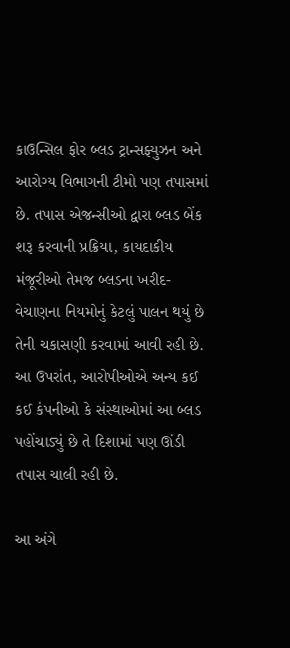કાઉન્સિલ ફોર બ્લડ ટ્રાન્સફ્યુઝન અને આરોગ્ય વિભાગની ટીમો પણ તપાસમાં છે. તપાસ એજન્સીઓ દ્વારા બ્લડ બેંક શરૂ કરવાની પ્રક્રિયા, કાયદાકીય મંજૂરીઓ તેમજ બ્લડના ખરીદ-વેચાણના નિયમોનું કેટલું પાલન થયું છે તેની ચકાસણી કરવામાં આવી રહી છે. આ ઉપરાંત, આરોપીઓએ અન્ય કઈ કઈ કંપનીઓ કે સંસ્થાઓમાં આ બ્લડ પહોંચાડ્યું છે તે દિશામાં પણ ઊંડી તપાસ ચાલી રહી છે.

આ અંગે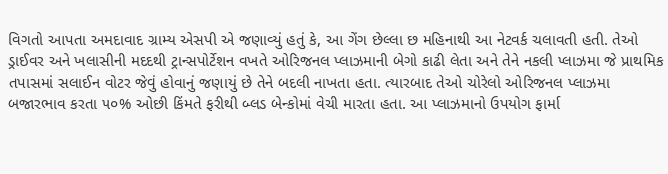વિગતો આપતા અમદાવાદ ગ્રામ્ય એસપી એ જણાવ્યું હતું કે, આ ગેંગ છેલ્લા છ મહિનાથી આ નેટવર્ક ચલાવતી હતી. તેઓ ડ્રાઈવર અને ખલાસીની મદદથી ટ્રાન્સપોર્ટેશન વખતે ઓરિજનલ પ્લાઝમાની બેગો કાઢી લેતા અને તેને નકલી પ્લાઝમા જે પ્રાથમિક તપાસમાં સલાઈન વોટર જેવું હોવાનું જણાયું છે તેને બદલી નાખતા હતા. ત્યારબાદ તેઓ ચોરેલો ઓરિજનલ પ્લાઝમા બજારભાવ કરતા ૫૦% ઓછી કિંમતે ફરીથી બ્લડ બેન્કોમાં વેચી મારતા હતા. આ પ્લાઝમાનો ઉપયોગ ફાર્મા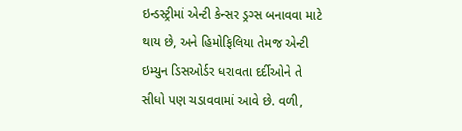ઇન્ડસ્ટ્રીમાં એન્ટી કેન્સર ડ્રગ્સ બનાવવા માટે થાય છે, અને હિમોફિલિયા તેમજ એન્ટી ઇમ્યુન ડિસઓર્ડર ધરાવતા દર્દીઓને તે સીધો પણ ચડાવવામાં આવે છે. વળી,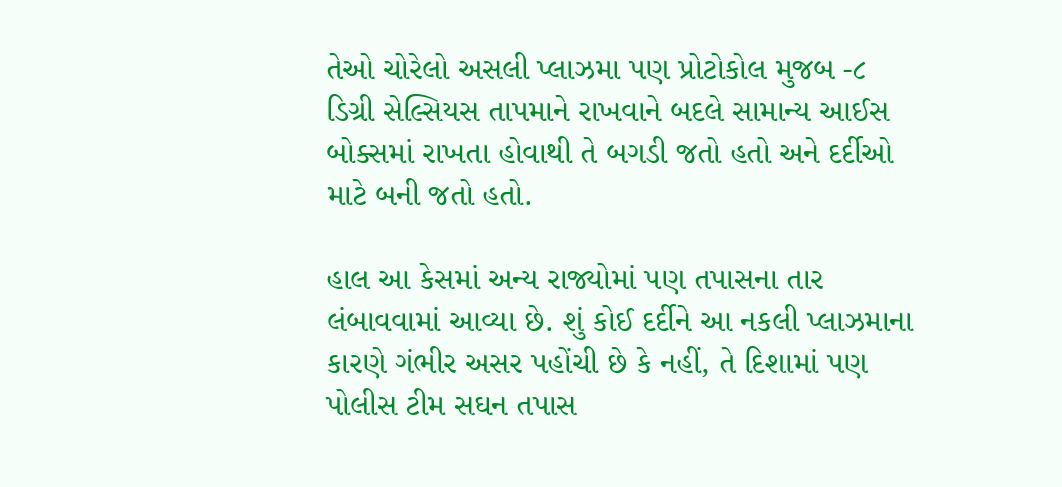તેઓ ચોરેલો અસલી પ્લાઝમા પણ પ્રોટોકોલ મુજબ -૮ ડિગ્રી સેલ્સિયસ તાપમાને રાખવાને બદલે સામાન્ય આઈસ બોક્સમાં રાખતા હોવાથી તે બગડી જતો હતો અને દર્દીઓ માટે બની જતો હતો.

હાલ આ કેસમાં અન્ય રાજ્યોમાં પણ તપાસના તાર લંબાવવામાં આવ્યા છે. શું કોઈ દર્દીને આ નકલી પ્લાઝમાના કારણે ગંભીર અસર પહોંચી છે કે નહીં, તે દિશામાં પણ પોલીસ ટીમ સઘન તપાસ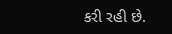કરી રહી છે.